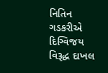નિતિન ગડકરીએ દિગ્વિજય વિરૂદ્ધ દાખલ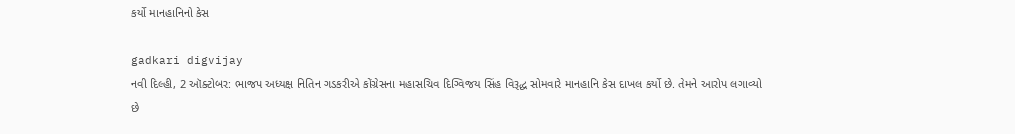કર્યો માનહાનિનો કેસ

gadkari digvijay
નવી દિલ્હી, 2 ઑક્ટોબર: ભાજપ અધ્યક્ષ નિતિન ગડકરીએ કોંગ્રેસના મહાસચિવ દિગ્વિજય સિંહ વિરૂદ્ધ સોમવારે માનહાનિ કેસ દાખલ કર્યો છે. તેમને આરોપ લગાવ્યો છે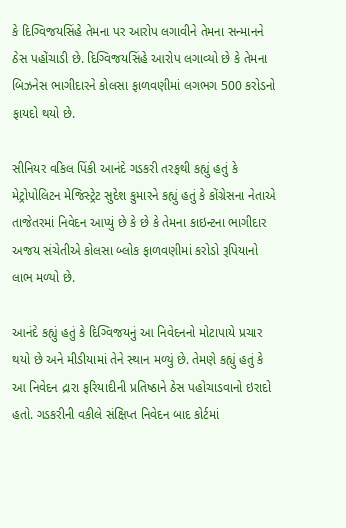કે દિગ્વિજયસિંહે તેમના પર આરોપ લગાવીને તેમના સન્માનને ઠેસ પહોંચાડી છે. દિગ્વિજયસિંહે આરોપ લગાવ્યો છે કે તેમના બિઝનેસ ભાગીદારને કોલસા ફાળવણીમાં લગભગ 500 કરોડનો ફાયદો થયો છે.

સીનિયર વકિલ પિંકી આનંદે ગડકરી તરફથી કહ્યું હતું કે મેટ્રોપોલિટન મેજિસ્ટ્રેટ સુદેશ કુમારને કહ્યું હતું કે કોંગ્રેસના નેતાએ તાજેતરમાં નિવેદન આપ્યું છે કે છે કે તેમના કાઇન્ટના ભાગીદાર અજય સંચેતીએ કોલસા બ્લોક ફાળવણીમાં કરોડો રૂપિયાનો લાભ મળ્યો છે.

આનંદે કહ્યું હતું કે દિગ્વિજયનું આ નિવેદનનો મોટાપાયે પ્રચાર થયો છે અને મીડીયામાં તેને સ્થાન મળ્યું છે. તેમણે કહ્યું હતું કે આ નિવેદન દ્રારા ફરિયાદીની પ્રતિષ્ઠાને ઠેસ પહોચાડવાનો ઇરાદો હતો. ગડકરીની વકીલે સંક્ષિપ્ત નિવેદન બાદ કોર્ટમાં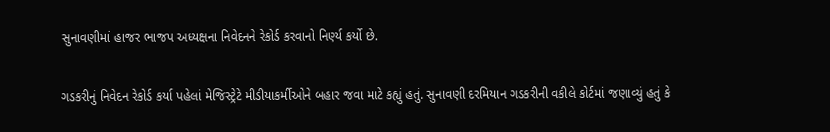સુનાવણીમાં હાજર ભાજપ અધ્યક્ષના નિવેદનને રેકોર્ડ કરવાનો નિર્ણ્ય કર્યો છે.

ગડકરીનું નિવેદન રેકોર્ડ કર્યા પહેલાં મેજિસ્ટ્રેટે મીડીયાકર્મીઓને બહાર જવા માટે કહ્યું હતું. સુનાવણી દરમિયાન ગડકરીની વકીલે કોર્ટમાં જણાવ્યું હતું કે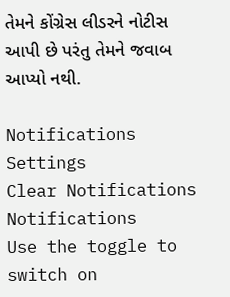તેમને કોંગ્રેસ લીડરને નોટીસ આપી છે પરંતુ તેમને જવાબ આપ્યો નથી.

Notifications
Settings
Clear Notifications
Notifications
Use the toggle to switch on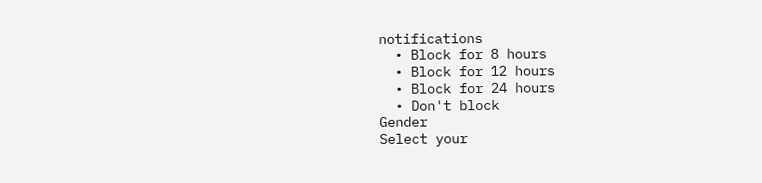notifications
  • Block for 8 hours
  • Block for 12 hours
  • Block for 24 hours
  • Don't block
Gender
Select your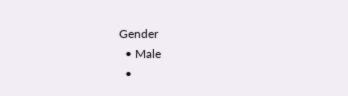Gender
  • Male
  •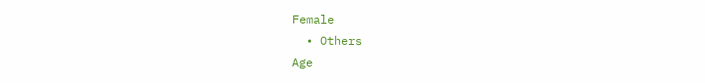Female
  • Others
Age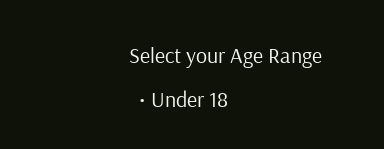Select your Age Range
  • Under 18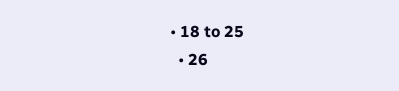• 18 to 25
  • 26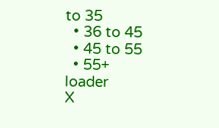to 35
  • 36 to 45
  • 45 to 55
  • 55+
loader
X